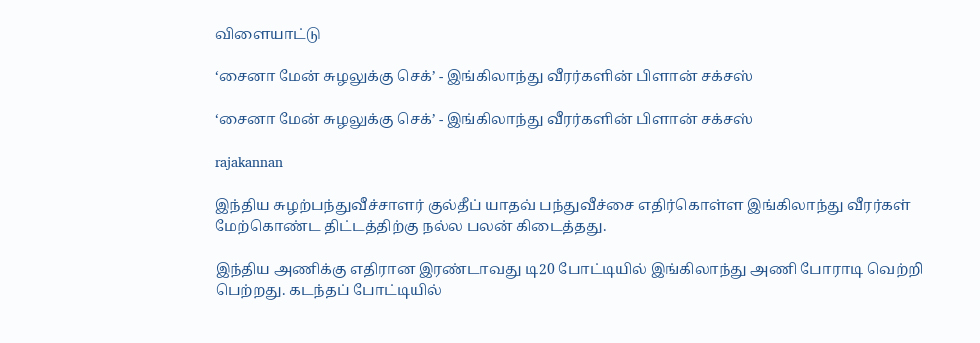விளையாட்டு

‘சைனா மேன் சுழலுக்கு செக்’ - இங்கிலாந்து வீரர்களின் பிளான் சக்சஸ்

‘சைனா மேன் சுழலுக்கு செக்’ - இங்கிலாந்து வீரர்களின் பிளான் சக்சஸ்

rajakannan

இந்திய சுழற்பந்துவீச்சாளர் குல்தீப் யாதவ் பந்துவீச்சை எதிர்கொள்ள இங்கிலாந்து வீரர்கள் மேற்கொண்ட திட்டத்திற்கு நல்ல பலன் கிடைத்தது.

இந்திய அணிக்கு எதிரான இரண்டாவது டி20 போட்டியில் இங்கிலாந்து அணி போராடி வெற்றி பெற்றது. கடந்தப் போட்டியில்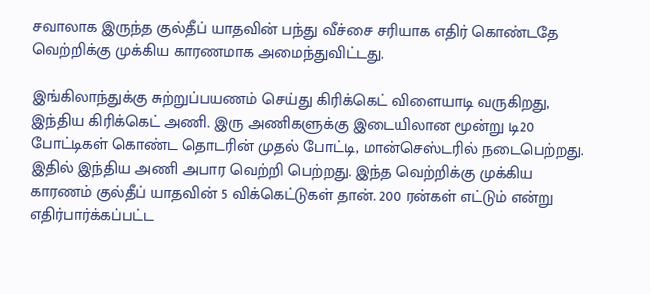சவாலாக இருந்த குல்தீப் யாதவின் பந்து வீச்சை சரியாக எதிர் கொண்டதே வெற்றிக்கு முக்கிய காரணமாக அமைந்துவிட்டது.

இங்கிலாந்துக்கு சுற்றுப்பயணம் செய்து கிரிக்கெட் விளையாடி வருகிறது, இந்திய கிரிக்கெட் அணி. இரு அணிகளுக்கு இடையிலான மூன்று டி20 போட்டிகள் கொண்ட தொடரின் முதல் போட்டி, மான்செஸ்டரில் நடைபெற்றது. இதில் இந்திய அணி அபார வெற்றி பெற்றது. இந்த வெற்றிக்கு முக்கிய காரணம் குல்தீப் யாதவின் 5 விக்கெட்டுகள் தான். 200 ரன்கள் எட்டும் என்று எதிர்பார்க்கப்பட்ட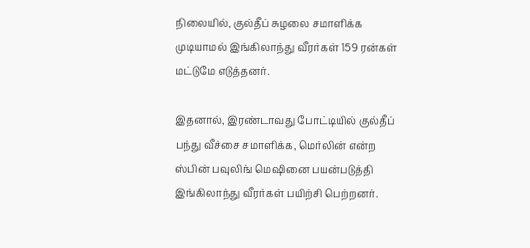நிலையில், குல்தீப் சுழலை சமாளிக்க முடியாமல் இங்கிலாந்து வீரர்கள் 159 ரன்கள் மட்டுமே எடுத்தனர்.

இதனால், இரண்டாவது போட்டியில் குல்தீப் பந்து வீச்சை சமாளிக்க, மெர்லின் என்ற ஸ்பின் பவுலிங் மெஷினை பயன்படுத்தி இங்கிலாந்து வீரர்கள் பயிற்சி பெற்றனர்.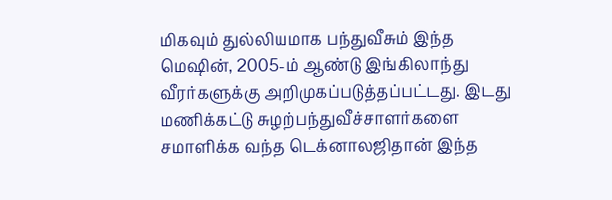மிகவும் துல்லியமாக பந்துவீசும் இந்த மெஷின், 2005-ம் ஆண்டு இங்கிலாந்து வீரர்களுக்கு அறிமுகப்படுத்தப்பட்டது. இடது மணிக்கட்டு சுழற்பந்துவீச்சாளர்களை சமாளிக்க வந்த டெக்னாலஜிதான் இந்த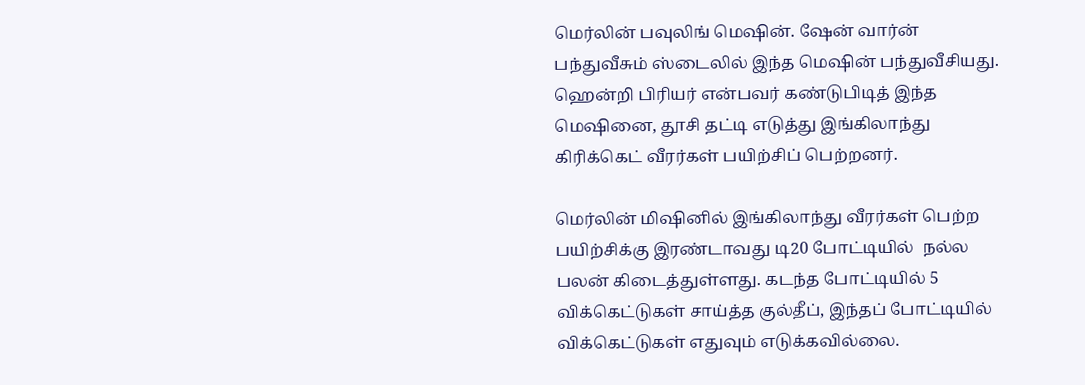மெர்லின் பவுலிங் மெஷின். ஷேன் வார்ன் பந்துவீசும் ஸ்டைலில் இந்த மெஷின் பந்துவீசியது. ஹென்றி பிரியர் என்பவர் கண்டுபிடித் இந்த மெஷினை, தூசி தட்டி எடுத்து இங்கிலாந்து கிரிக்கெட் வீரர்கள் பயிற்சிப் பெற்றனர்.

மெர்லின் மிஷினில் இங்கிலாந்து வீரர்கள் பெற்ற பயிற்சிக்கு இரண்டாவது டி20 போட்டியில்  நல்ல பலன் கிடைத்துள்ளது. கடந்த போட்டியில் 5 விக்கெட்டுகள் சாய்த்த குல்தீப், இந்தப் போட்டியில் விக்கெட்டுகள் எதுவும் எடுக்கவில்லை.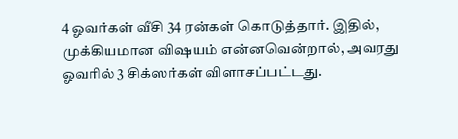4 ஓவர்கள் வீசி 34 ரன்கள் கொடுத்தார். இதில், முக்கியமான விஷயம் என்னவென்றால், அவரது ஓவரில் 3 சிக்ஸர்கள் விளாசப்பட்டது.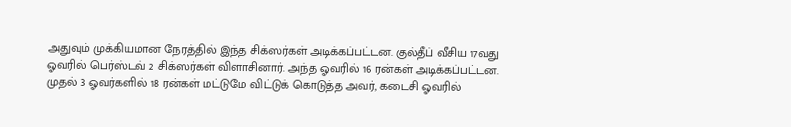அதுவும் முக்கியமான நேரத்தில் இந்த சிக்ஸர்கள் அடிக்கப்பட்டன. குல்தீப் வீசிய 17வது ஓவரில் பெர்ஸ்டவ் 2 சிக்ஸர்கள் விளாசினார். அந்த ஓவரில் 16 ரன்கள் அடிக்கப்பட்டன. முதல் 3 ஓவர்களில் 18 ரன்கள் மட்டுமே விட்டுக் கொடுத்த அவர், கடைசி ஓவரில்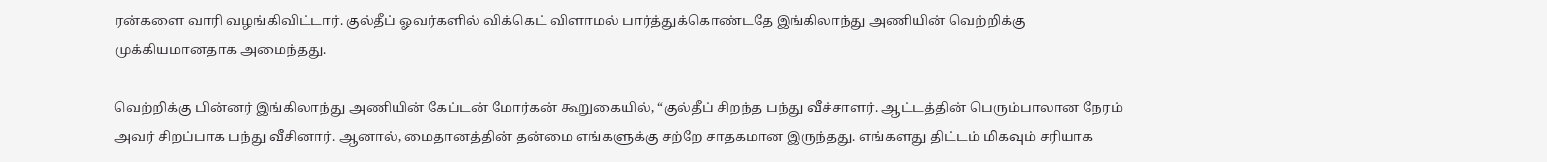ரன்களை வாரி வழங்கிவிட்டார். குல்தீப் ஓவர்களில் விக்கெட் விளாமல் பார்த்துக்கொண்டதே இங்கிலாந்து அணியின் வெற்றிக்கு முக்கியமானதாக அமைந்தது.

வெற்றிக்கு பின்னர் இங்கிலாந்து அணியின் கேப்டன் மோர்கன் கூறுகையில், “குல்தீப் சிறந்த பந்து வீச்சாளர். ஆட்டத்தின் பெரும்பாலான நேரம் அவர் சிறப்பாக பந்து வீசினார். ஆனால், மைதானத்தின் தன்மை எங்களுக்கு சற்றே சாதகமான இருந்தது. எங்களது திட்டம் மிகவும் சரியாக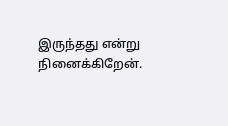இருந்தது என்று நினைக்கிறேன்.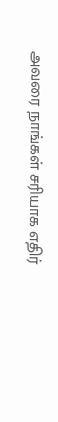அவரை நாங்கள் சரியாக எதிர்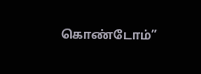கொண்டோம்”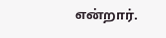என்றார்.